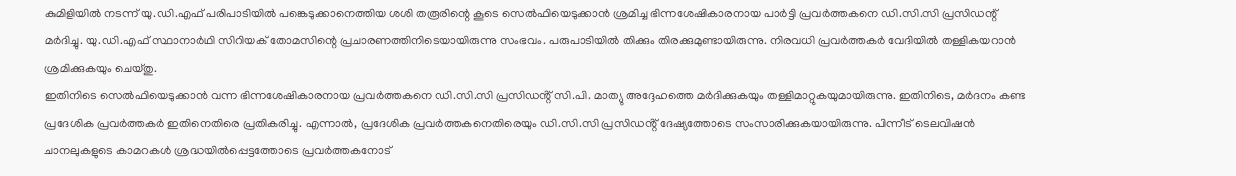കുമിളിയിൽ നടന്ന് യു.ഡി.എഫ് പരിപാടിയിൽ പങ്കെടുക്കാനെത്തിയ ശശി തരൂരിന്റെ കൂടെ സെൽഫിയെടുക്കാൻ ശ്രമിച്ച ഭിന്നശേഷികാരനായ പാർട്ടി പ്രവർത്തകനെ ഡി.സി.സി പ്രസിഡന്റ് മർദിച്ചു. യു.ഡി.എഫ് സ്ഥാനാർഥി സിറിയക് തോമസിന്റെ പ്രചാരണത്തിനിടെയായിരുന്നു സംഭവം. പരുപാടിയിൽ തിക്കും തിരക്കുമുണ്ടായിരുന്നു. നിരവധി പ്രവർത്തകർ വേദിയിൽ തള്ളികയറാൻ ശ്രമിക്കുകയും ചെയ്തു.
ഇതിനിടെ സെൽഫിയെടുക്കാൻ വന്ന ഭിന്നശേഷികാരനായ പ്രവർത്തകനെ ഡി.സി.സി പ്രസിഡൻ്റ് സി.പി. മാത്യു അദ്ദേഹത്തെ മർദിക്കുകയും തള്ളിമാറ്റുകയുമായിരുന്നു. ഇതിനിടെ, മർദനം കണ്ട പ്രദേശിക പ്രവർത്തകർ ഇതിനെതിരെ പ്രതികരിച്ചു. എന്നാൽ, പ്രദേശിക പ്രവർത്തകനെതിരെയും ഡി.സി.സി പ്രസിഡൻ്റ് ദേഷ്യത്തോടെ സംസാരിക്കുകയായിരുന്നു. പിന്നീട് ടെലവിഷൻ ചാനലുകളുടെ കാമറകൾ ശ്രദ്ധയിൽപ്പെട്ടത്തോടെ പ്രവർത്തകനോട്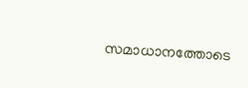സമാധാനത്തോടെ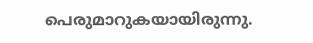പെരുമാറുകയായിരുന്നു.